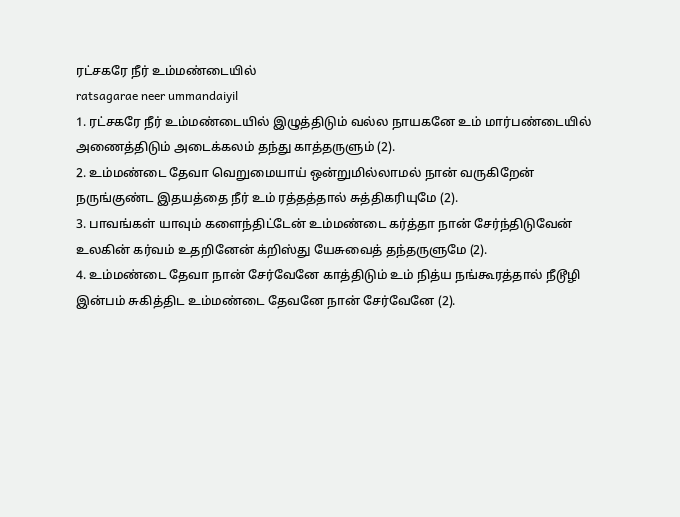ரட்சகரே நீர் உம்மண்டையில்
ratsagarae neer ummandaiyil
1. ரட்சகரே நீர் உம்மண்டையில் இழுத்திடும் வல்ல நாயகனே உம் மார்பண்டையில் அணைத்திடும் அடைக்கலம் தந்து காத்தருளும் (2).
2. உம்மண்டை தேவா வெறுமையாய் ஒன்றுமில்லாமல் நான் வருகிறேன் நருங்குண்ட இதயத்தை நீர் உம் ரத்தத்தால் சுத்திகரியுமே (2).
3. பாவங்கள் யாவும் களைந்திட்டேன் உம்மண்டை கர்த்தா நான் சேர்ந்திடுவேன் உலகின் கர்வம் உதறினேன் க்றிஸ்து யேசுவைத் தந்தருளுமே (2).
4. உம்மண்டை தேவா நான் சேர்வேனே காத்திடும் உம் நித்ய நங்கூரத்தால் நீடூழி இன்பம் சுகித்திட உம்மண்டை தேவனே நான் சேர்வேனே (2).